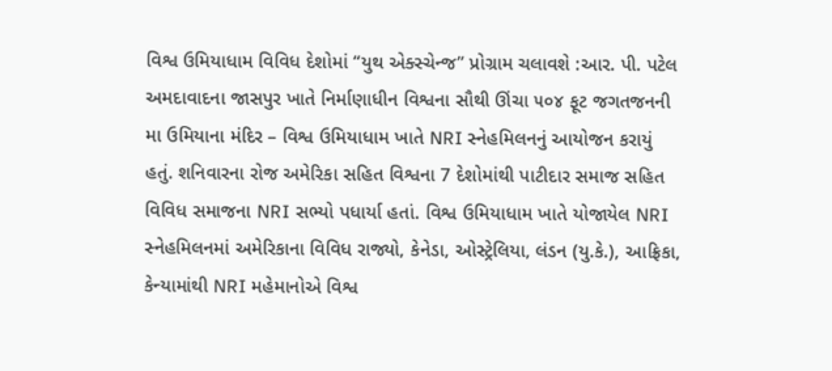વિશ્વ ઉમિયાધામ વિવિધ દેશોમાં “યુથ એક્સ્ચેન્જ” પ્રોગ્રામ ચલાવશે :આર. પી. પટેલ
અમદાવાદના જાસપુર ખાતે નિર્માણાધીન વિશ્વના સૌથી ઊંચા ૫૦૪ ફૂટ જગતજનની મા ઉમિયાના મંદિર – વિશ્વ ઉમિયાધામ ખાતે NRI સ્નેહમિલનનું આયોજન કરાયું હતું. શનિવારના રોજ અમેરિકા સહિત વિશ્વના 7 દેશોમાંથી પાટીદાર સમાજ સહિત વિવિધ સમાજના NRI સભ્યો પધાર્યા હતાં. વિશ્વ ઉમિયાધામ ખાતે યોજાયેલ NRI સ્નેહમિલનમાં અમેરિકાના વિવિધ રાજ્યો, કેનેડા, ઓસ્ટ્રેલિયા, લંડન (યુ.કે.), આફ્રિકા, કેન્યામાંથી NRI મહેમાનોએ વિશ્વ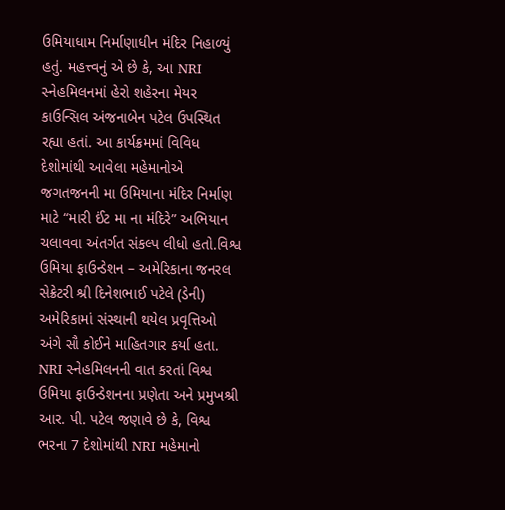ઉમિયાધામ નિર્માણાધીન મંદિર નિહાળ્યું હતું. મહત્ત્વનું એ છે કે, આ NRI સ્નેહમિલનમાં હેરો શહેરના મેયર કાઉન્સિલ અંજનાબેન પટેલ ઉપસ્થિત રહ્યા હતાં. આ કાર્યક્રમમાં વિવિધ દેશોમાંથી આવેલા મહેમાનોએ જગતજનની મા ઉમિયાના મંદિર નિર્માણ માટે “મારી ઈંટ મા ના મંદિરે” અભિયાન ચલાવવા અંતર્ગત સંકલ્પ લીધો હતો.વિશ્વ ઉમિયા ફાઉન્ડેશન – અમેરિકાના જનરલ સેક્રેટરી શ્રી દિનેશભાઈ પટેલે (ડેની) અમેરિકામાં સંસ્થાની થયેલ પ્રવૃત્તિઓ અંગે સૌ કોઈને માહિતગાર કર્યા હતા.
NRI સ્નેહમિલનની વાત કરતાં વિશ્વ ઉમિયા ફાઉન્ડેશનના પ્રણેતા અને પ્રમુખશ્રી આર. પી. પટેલ જણાવે છે કે, વિશ્વ ભરના 7 દેશોમાંથી NRI મહેમાનો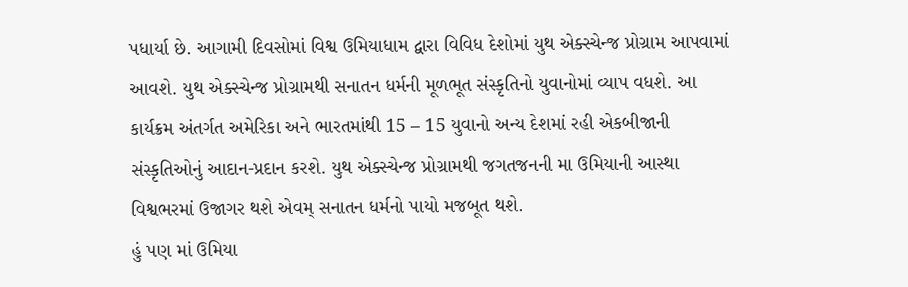પધાર્યા છે. આગામી દિવસોમાં વિશ્વ ઉમિયાધામ દ્વારા વિવિધ દેશોમાં યુથ એક્સ્ચેન્જ પ્રોગ્રામ આપવામાં આવશે. યુથ એક્સ્ચેન્જ પ્રોગ્રામથી સનાતન ધર્મની મૂળભૂત સંસ્કૃતિનો યુવાનોમાં વ્યાપ વધશે. આ કાર્યક્રમ અંતર્ગત અમેરિકા અને ભારતમાંથી 15 – 15 યુવાનો અન્ય દેશમાં રહી એકબીજાની સંસ્કૃતિઓનું આદાન-પ્રદાન કરશે. યુથ એક્સ્ચેન્જ પ્રોગ્રામથી જગતજનની મા ઉમિયાની આસ્થા વિશ્વભરમાં ઉજાગર થશે એવમ્ સનાતન ધર્મનો પાયો મજબૂત થશે.
હું પણ માં ઉમિયા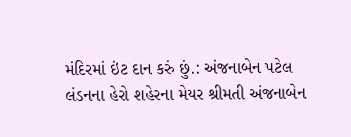મંદિરમાં ઇંટ દાન કરું છું.: અંજનાબેન પટેલ
લંડનના હેરો શહેરના મેયર શ્રીમતી અંજનાબેન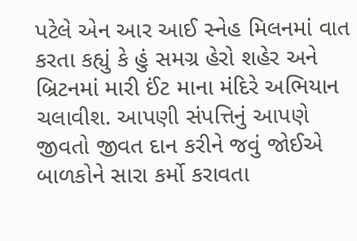પટેલે એન આર આઈ સ્નેહ મિલનમાં વાત કરતા કહ્યું કે હું સમગ્ર હેરો શહેર અને બ્રિટનમાં મારી ઈંટ માના મંદિરે અભિયાન ચલાવીશ. આપણી સંપત્તિનું આપણે જીવતો જીવત દાન કરીને જવું જોઈએ બાળકોને સારા કર્મો કરાવતા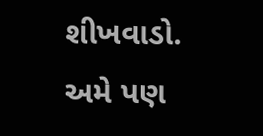શીખવાડો. અમે પણ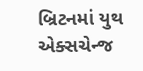બ્રિટનમાં યુથ એક્સચેન્જ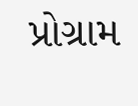પ્રોગ્રામ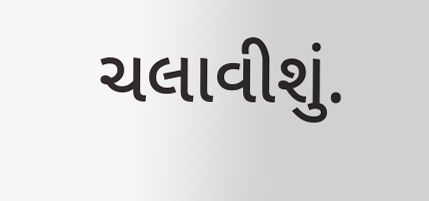ચલાવીશું.